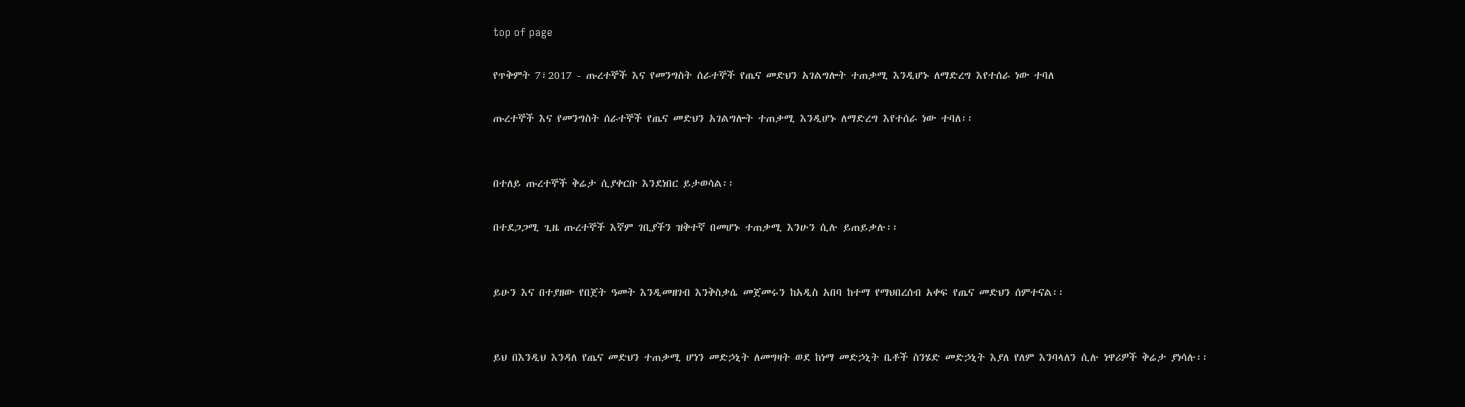top of page

የጥቅምት 7፣2017 - ጡረተኞች እና የመንግስት ሰራተኞች የጤና መድህን አገልግሎት ተጠቃሚ እንዲሆኑ ለማድረግ እየተሰራ ነው ተባለ

ጡረተኞች እና የመንግስት ሰራተኞች የጤና መድህን አገልግሎት ተጠቃሚ እንዲሆኑ ለማድረግ እየተሰራ ነው ተባለ፡፡


በተለይ ጡረተኞች ቅሬታ ሲያቀርቡ እንደነበር ይታወሳል፡፡

በተደጋጋሚ ጊዜ ጡረተኞች እኛም ገቢያችን ዝቅተኛ በመሆኑ ተጠቃሚ እንሁን ሲሉ ይጠይቃሉ፡፡


ይሁን እና በተያዘው የበጀት ዓመት እንዲመዘገብ እንቅስቃሴ መጀመሩን ከአዲስ አበባ ከተማ የማህበረሰብ አቀፍ የጤና መድህን ሰምተናል፡፡


ይህ በእንዲህ እንዳለ የጤና መድህን ተጠቃሚ ሆነን መድኃኒት ለመግዛት ወደ ከነማ መድኃኒት ቤቶች ስንሄድ መድኃኒት እያለ የለም እንባላለን ሲሉ ነዋሪዎች ቅሬታ ያነሳሉ፡፡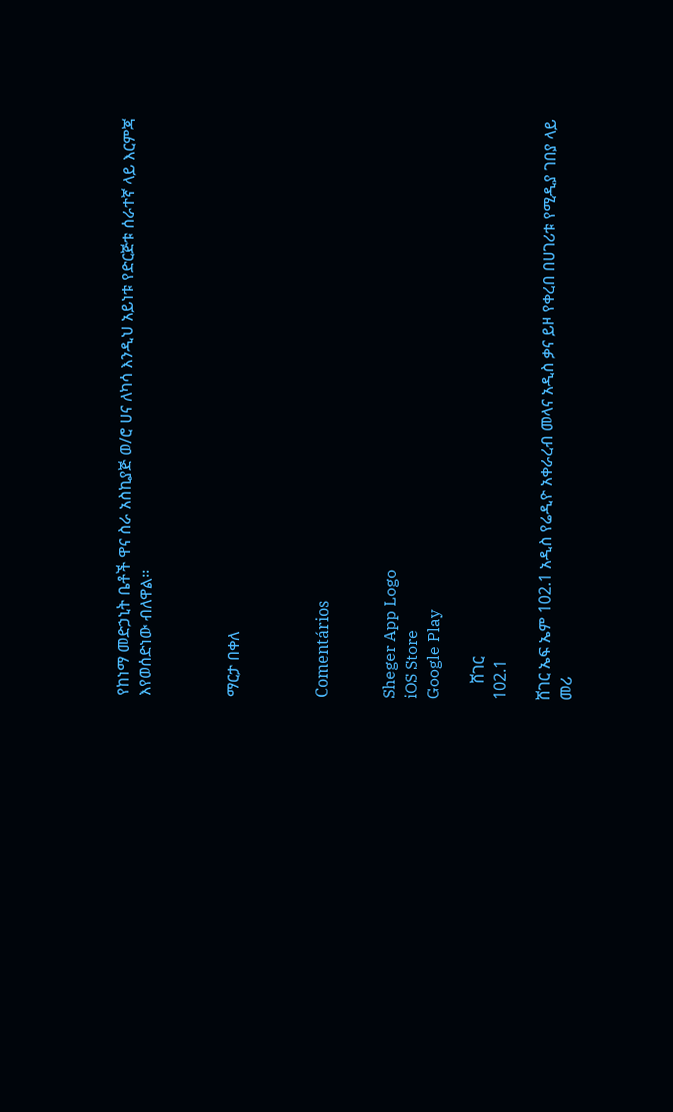የከነማ መድኃኒት ቤቶች ዋና ስራ አስኪያጅ ወ/ሮ ሀና ለካሳ እንዲህ አይነቱ የድርጅቱ ሰራተኛ ላይ እርምጃ እየወሰድነው ብለዋል፡፡



ማርታ በቀለ



Comentários


Sheger App Logo
iOS Store
Google Play

    ሸገር
102.1

ሸገር ኤፍ ኤም 102.1 አዲስ የሬዲዮ አቀራረብ መላና አዲስ ቃና ይዞ የቀረበ በሀገሪቱ የሚዲያ ገበያ ላይ መሪ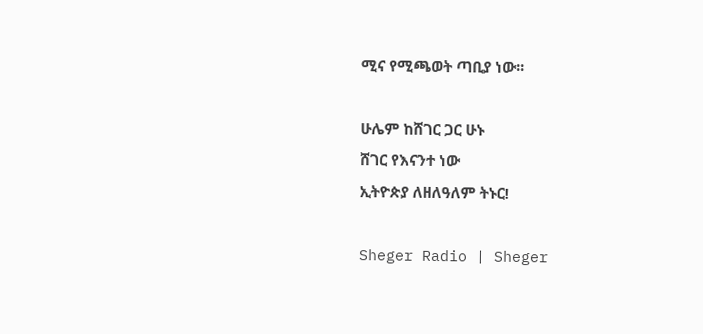ሚና የሚጫወት ጣቢያ ነው፡፡

ሁሌም ከሸገር ጋር ሁኑ
ሸገር የእናንተ ነው
ኢትዮጵያ ለዘለዓለም ትኑር!

Sheger Radio | Sheger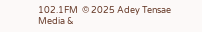102.1FM  © 2025 Adey Tensae Media &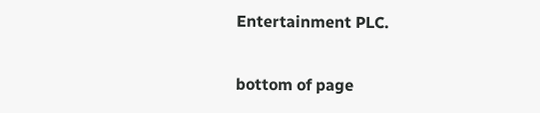Entertainment PLC.

bottom of page